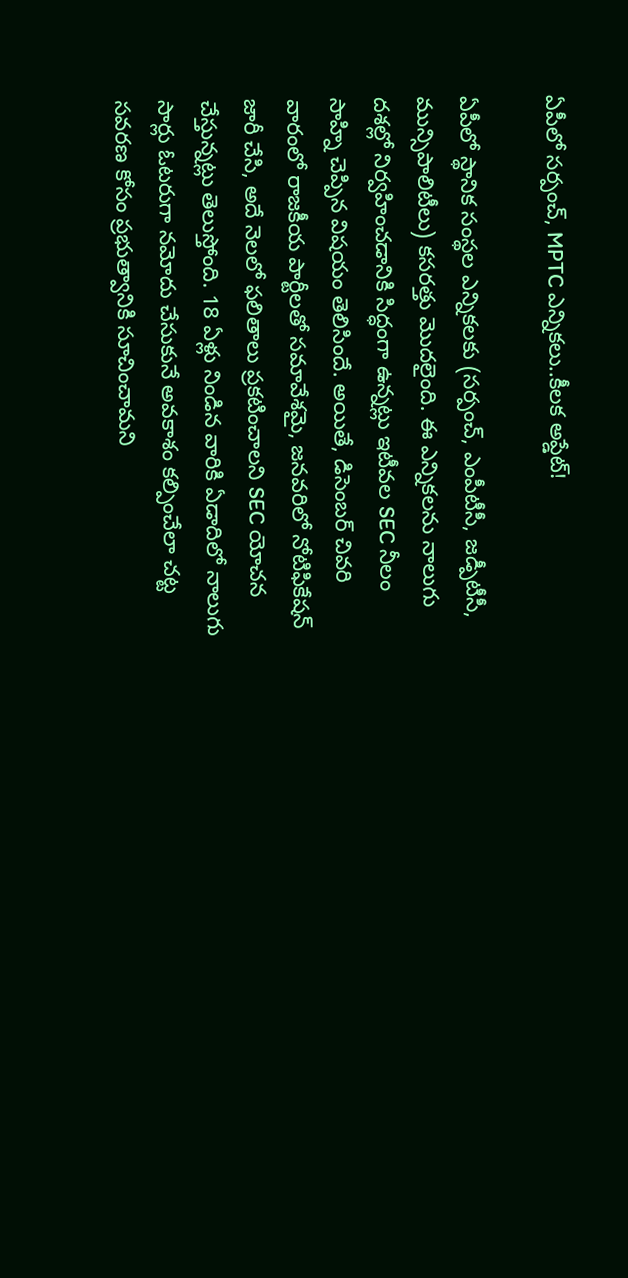ఏపీలో సర్పంచ్, MPTC ఎన్నికలు..కీలక అప్డేట్!

ఏపీలో స్థానిక సంస్థల ఎన్నికలకు (సర్పంచ్, ఎంపీటీసీ, జడ్పీటీసీ, మున్సిపాలిటీలు) కసరత్తు మొదలైంది. ఈ ఎన్నికలను నాలుగు దశల్లో నిర్వహించడానికి సిద్ధంగా ఉన్నట్లు ఇటీవల SEC నీలం సాహ్ని చెప్పిన విషయం తెలిసిందే. అయితే, డిసెంబర్ చివరి వారంలో రాజకీయ పార్టీలతో సమావేశమై, జనవరిలో నోటిఫికేషన్ జారీ చేసి, అదే నెలలో ఫలితాలు ప్రకటించాలని SEC యోచన చేస్తున్నట్లు తెలుస్తోంది. 18 ఏళ్లు నిండిన వారికి ఏడాదిలో నాలుగు సార్లు ఓటరుగా నమోదు చేసుకునే అవకాశం కల్పించేలా చట్ట సవరణ కోసం ప్రభుత్వానికి సూచించామని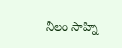నీలం సాహ్ని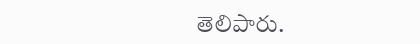తెలిపారు.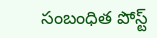సంబంధిత పోస్ట్